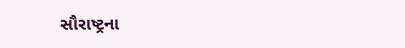સૌરાષ્ટ્રના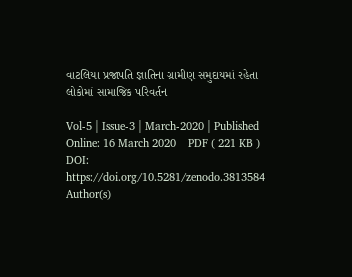વાટલિયા પ્રજાપતિ જ્ઞાતિના ગ્રામીણ સમુદાયમાં રહેતા લોકોમાં સામાજિક પરિવર્તન

Vol-5 | Issue-3 | March-2020 | Published Online: 16 March 2020    PDF ( 221 KB )
DOI: https://doi.org/10.5281/zenodo.3813584
Author(s)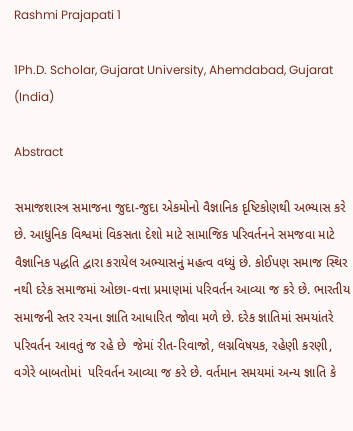Rashmi Prajapati 1

1Ph.D. Scholar, Gujarat University, Ahemdabad, Gujarat (India)

Abstract

સમાજશાસ્ત્ર સમાજના જુદા-જુદા એકમોનો વૈજ્ઞાનિક દૃષ્ટિકોણથી અભ્યાસ કરે છે. આધુનિક વિશ્વમાં વિકસતા દેશો માટે સામાજિક પરિવર્તનને સમજવા માટે વૈજ્ઞાનિક પદ્ધતિ દ્વારા કરાયેલ અભ્યાસનું મહત્વ વધ્યું છે. કોઈપણ સમાજ સ્થિર નથી દરેક સમાજમાં ઓછા-વત્તા પ્રમાણમાં પરિવર્તન આવ્યા જ કરે છે. ભારતીય સમાજની સ્તર રચના જ્ઞાતિ આધારિત જોવા મળે છે. દરેક જ્ઞાતિમાં સમયાંતરે પરિવર્તન આવતું જ રહે છે  જેમાં રીત-રિવાજો, લગ્નવિષયક, રહેણી કરણી, વગેરે બાબતોમાં  પરિવર્તન આવ્યા જ કરે છે. વર્તમાન સમયમાં અન્ય જ્ઞાતિ કે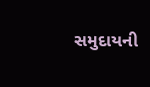સમુદાયની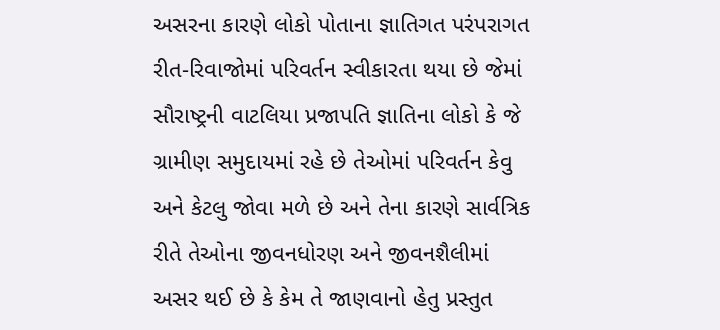અસરના કારણે લોકો પોતાના જ્ઞાતિગત પરંપરાગત રીત-રિવાજોમાં પરિવર્તન સ્વીકારતા થયા છે જેમાં સૌરાષ્ટ્રની વાટલિયા પ્રજાપતિ જ્ઞાતિના લોકો કે જે ગ્રામીણ સમુદાયમાં રહે છે તેઓમાં પરિવર્તન કેવુ અને કેટલુ જોવા મળે છે અને તેના કારણે સાર્વત્રિક રીતે તેઓના જીવનધોરણ અને જીવનશૈલીમાં અસર થઈ છે કે કેમ તે જાણવાનો હેતુ પ્રસ્તુત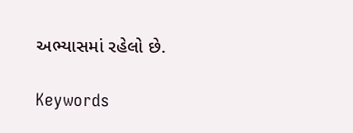અભ્યાસમાં રહેલો છે.

Keywords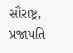સૌરાષ્ટ્ર, પ્રજાપતિ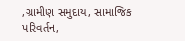,ગ્રામીણ સમુદાય, સામાજિક પરિવર્તન,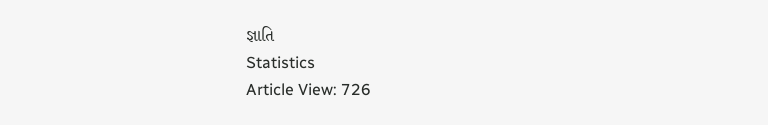જ્ઞાતિ
Statistics
Article View: 726